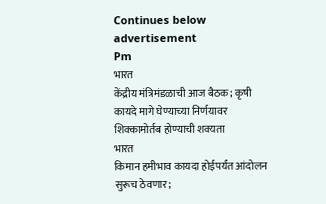Continues below advertisement
Pm
भारत
केंद्रीय मंत्रिमंडळाची आज बैठक; कृषी कायदे मागे घेण्याच्या निर्णयावर शिक्कामोर्तब होण्याची शक्यता
भारत
किमान हमीभाव कायदा होईपर्यंत आंदोलन सुरूच ठेवणार;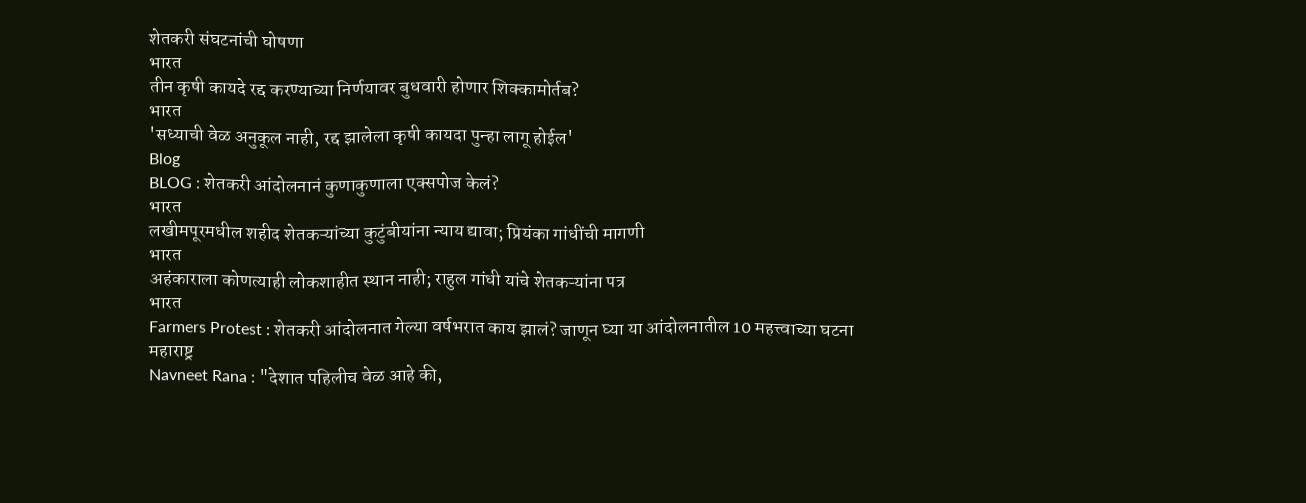शेतकरी संघटनांची घोषणा
भारत
तीन कृषी कायदे रद्द करण्याच्या निर्णयावर बुधवारी होणार शिक्कामोर्तब?
भारत
'सध्याची वेळ अनुकूल नाही, रद्द झालेला कृषी कायदा पुन्हा लागू होईल'
Blog
BLOG : शेतकरी आंदोलनानं कुणाकुणाला एक्सपोज केलं?
भारत
लखीमपूरमधील शहीद शेतकऱ्यांच्या कुटुंबीयांना न्याय द्यावा; प्रियंका गांधींची मागणी
भारत
अहंकाराला कोणत्याही लोकशाहीत स्थान नाही; राहुल गांधी यांचे शेतकऱ्यांना पत्र
भारत
Farmers Protest : शेतकरी आंदोलनात गेल्या वर्षभरात काय झालं? जाणून घ्या या आंदोलनातील 10 महत्त्वाच्या घटना
महाराष्ट्र
Navneet Rana : "देशात पहिलीच वेळ आहे की,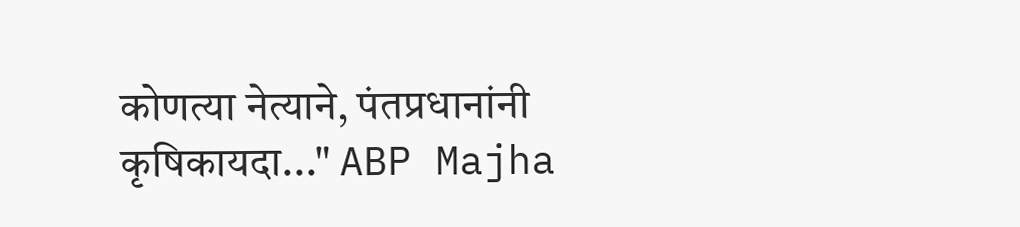कोणत्या नेत्याने, पंतप्रधानांनी कृषिकायदा..." ABP Majha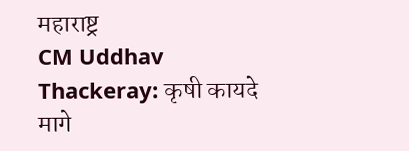महाराष्ट्र
CM Uddhav Thackeray: कृषी कायदे मागे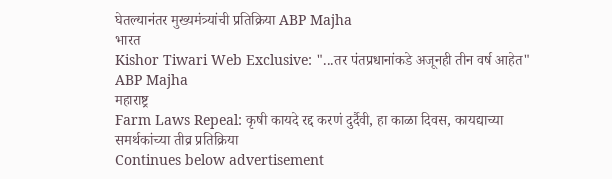घेतल्यानंतर मुख्यमंत्र्यांची प्रतिक्रिया ABP Majha
भारत
Kishor Tiwari Web Exclusive: "...तर पंतप्रधानांकडे अजूनही तीन वर्ष आहेत" ABP Majha
महाराष्ट्र
Farm Laws Repeal: कृषी कायदे रद्द करणं दुर्दैवी, हा काळा दिवस, कायद्याच्या समर्थकांच्या तीव्र प्रतिक्रिया
Continues below advertisement